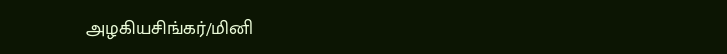அழகியசிங்கர்/மினி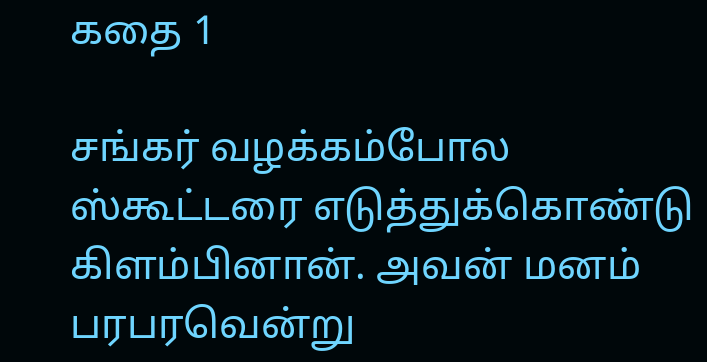கதை 1

சங்கர் வழக்கம்போல ஸ்கூட்டரை எடுத்துக்கொண்டு கிளம்பினான். அவன் மனம் பரபரவென்று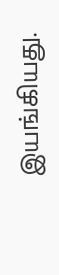இயங்கியது.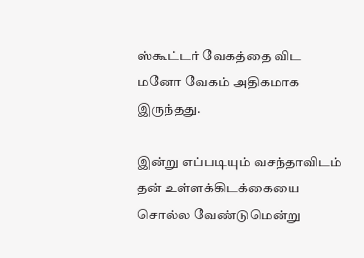ஸ்கூட்டர் வேகத்தை விட மனோ வேகம் அதிகமாக இருந்தது.

இன்று எப்படியும் வசந்தாவிடம் தன் உள்ளக்கிடக்கையை சொல்ல வேண்டுமென்று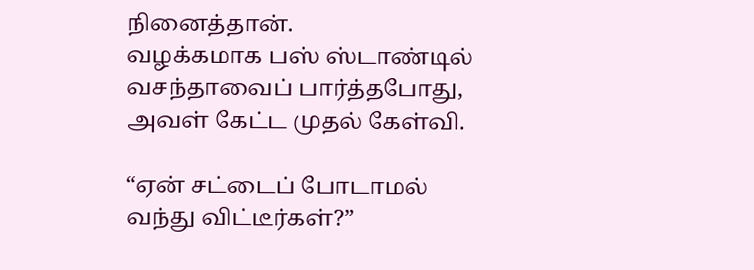நினைத்தான்.
வழக்கமாக பஸ் ஸ்டாண்டில் வசந்தாவைப் பார்த்தபோது, அவள் கேட்ட முதல் கேள்வி.

“ஏன் சட்டைப் போடாமல் வந்து விட்டீர்கள்?”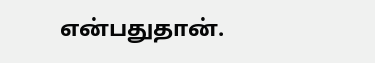என்பதுதான்.